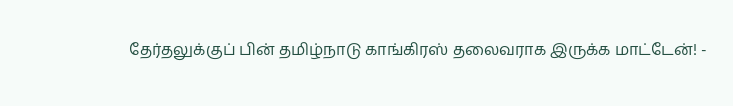தேர்தலுக்குப் பின் தமிழ்நாடு காங்கிரஸ் தலைவராக இருக்க மாட்டேன்! -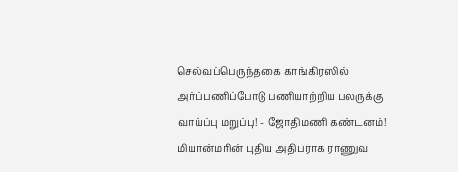செல்வப்பெருந்தகை காங்கிரஸில் அர்ப்பணிப்போடு பணியாற்றிய பலருக்கு வாய்ப்பு மறுப்பு! - ஜோதிமணி கண்டனம்! மியான்மரின் புதிய அதிபராக ராணுவ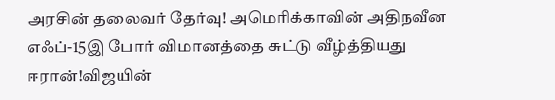அரசின் தலைவர் தேர்வு! அமெரிக்காவின் அதிநவீன எஃப்-15இ போர் விமானத்தை சுட்டு வீழ்த்தியது ஈரான்!விஜயின்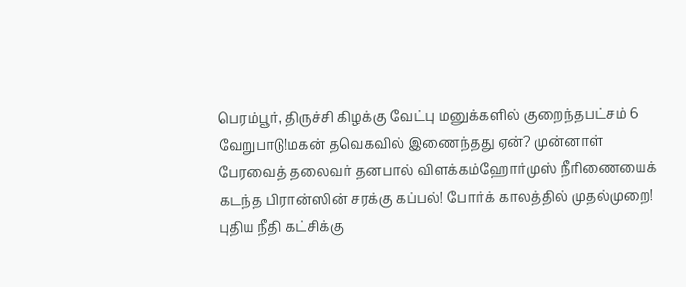பெரம்பூர், திருச்சி கிழக்கு வேட்பு மனுக்களில் குறைந்தபட்சம் 6 வேறுபாடு!மகன் தவெகவில் இணைந்தது ஏன்? முன்னாள் பேரவைத் தலைவர் தனபால் விளக்கம்ஹோர்முஸ் நீரிணையைக் கடந்த பிரான்ஸின் சரக்கு கப்பல்! போர்க் காலத்தில் முதல்முறை! புதிய நீதி கட்சிக்கு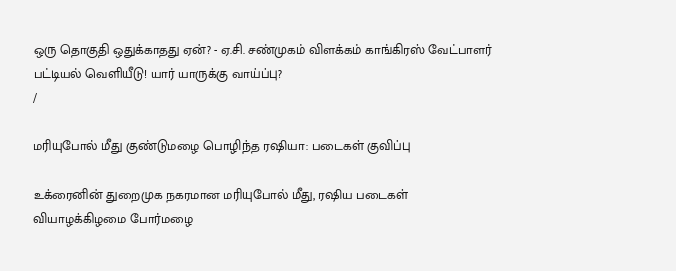ஒரு தொகுதி ஒதுக்காதது ஏன்? - ஏ.சி. சண்முகம் விளக்கம் காங்கிரஸ் வேட்பாளர் பட்டியல் வெளியீடு! யார் யாருக்கு வாய்ப்பு?
/

மரியுபோல் மீது குண்டுமழை பொழிந்த ரஷியா: படைகள் குவிப்பு

உக்ரைனின் துறைமுக நகரமான மரியுபோல் மீது, ரஷிய படைகள் வியாழக்கிழமை போர்மழை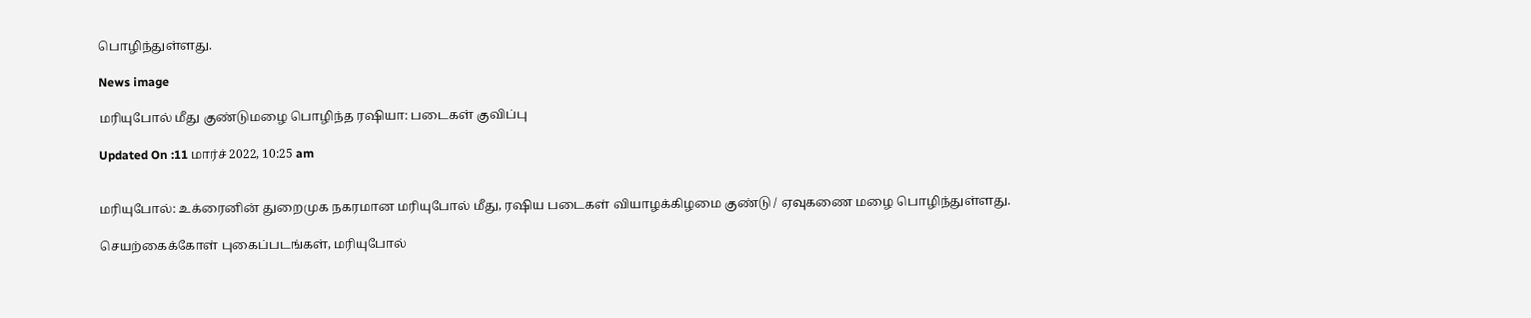பொழிந்துள்ளது.

News image

மரியுபோல் மீது குண்டுமழை பொழிந்த ரஷியா: படைகள் குவிப்பு

Updated On :11 மார்ச் 2022, 10:25 am


மரியுபோல்: உக்ரைனின் துறைமுக நகரமான மரியுபோல் மீது, ரஷிய படைகள் வியாழக்கிழமை குண்டு / ஏவுகணை மழை பொழிந்துள்ளது.

செயற்கைக்கோள் புகைப்படங்கள், மரியுபோல்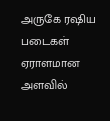அருகே ரஷிய படைகள் ஏராளமான அளவில்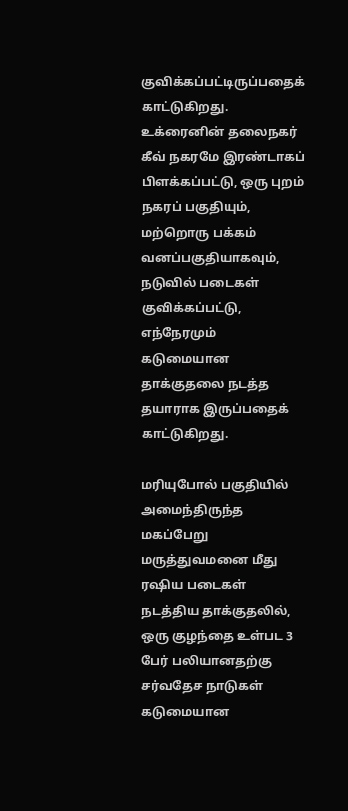குவிக்கப்பட்டிருப்பதைக் காட்டுகிறது.  உக்ரைனின் தலைநகர் கீவ் நகரமே இரண்டாகப் பிளக்கப்பட்டு, ஒரு புறம் நகரப் பகுதியும், மற்றொரு பக்கம் வனப்பகுதியாகவும், நடுவில் படைகள் குவிக்கப்பட்டு, எந்நேரமும் கடுமையான தாக்குதலை நடத்த தயாராக இருப்பதைக் காட்டுகிறது.

மரியுபோல் பகுதியில் அமைந்திருந்த மகப்பேறு மருத்துவமனை மீது ரஷிய படைகள் நடத்திய தாக்குதலில், ஒரு குழந்தை உள்பட 3 பேர் பலியானதற்கு சர்வதேச நாடுகள் கடுமையான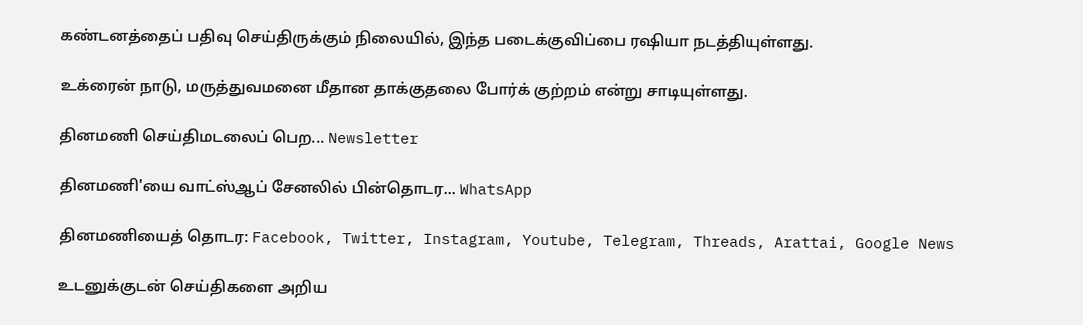கண்டனத்தைப் பதிவு செய்திருக்கும் நிலையில், இந்த படைக்குவிப்பை ரஷியா நடத்தியுள்ளது.

உக்ரைன் நாடு, மருத்துவமனை மீதான தாக்குதலை போர்க் குற்றம் என்று சாடியுள்ளது.

தினமணி செய்திமடலைப் பெற... Newsletter

தினமணி'யை வாட்ஸ்ஆப் சேனலில் பின்தொடர... WhatsApp

தினமணியைத் தொடர: Facebook, Twitter, Instagram, Youtube, Telegram, Threads, Arattai, Google News

உடனுக்குடன் செய்திகளை அறிய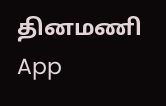தினமணி App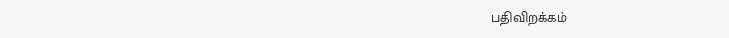பதிவிறக்கம்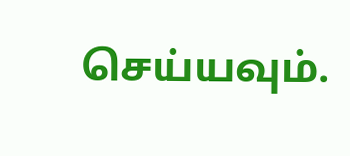செய்யவும்.